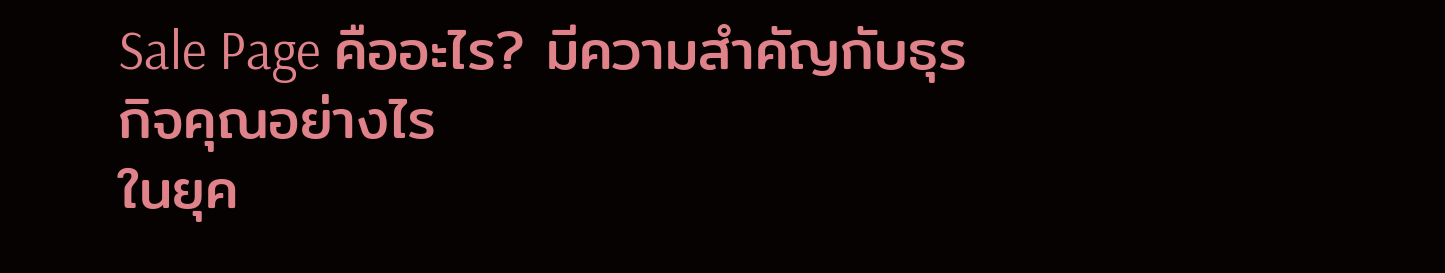Sale Page คืออะไร? มีความสำคัญกับธุรกิจคุณอย่างไร
ในยุค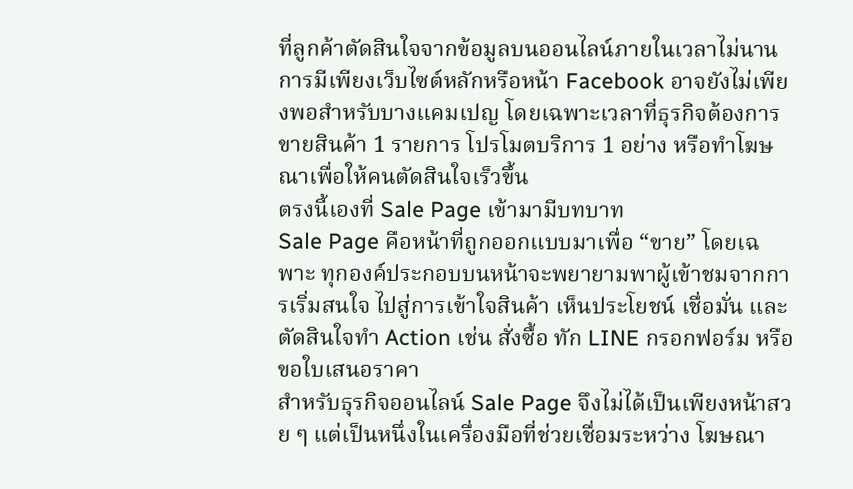ที่ลูกค้าตัดสินใจจากข้อมูลบนออนไลน์ภายในเวลาไม่นาน การมีเพียงเว็บไซต์หลักหรือหน้า Facebook อาจยังไม่เพียงพอสำหรับบางแคมเปญ โดยเฉพาะเวลาที่ธุรกิจต้องการ ขายสินค้า 1 รายการ โปรโมตบริการ 1 อย่าง หรือทำโฆษณาเพื่อให้คนตัดสินใจเร็วขึ้น
ตรงนี้เองที่ Sale Page เข้ามามีบทบาท
Sale Page คือหน้าที่ถูกออกแบบมาเพื่อ “ขาย” โดยเฉพาะ ทุกองค์ประกอบบนหน้าจะพยายามพาผู้เข้าชมจากการเริ่มสนใจ ไปสู่การเข้าใจสินค้า เห็นประโยชน์ เชื่อมั่น และตัดสินใจทำ Action เช่น สั่งซื้อ ทัก LINE กรอกฟอร์ม หรือขอใบเสนอราคา
สำหรับธุรกิจออนไลน์ Sale Page จึงไม่ได้เป็นเพียงหน้าสวย ๆ แต่เป็นหนึ่งในเครื่องมือที่ช่วยเชื่อมระหว่าง โฆษณา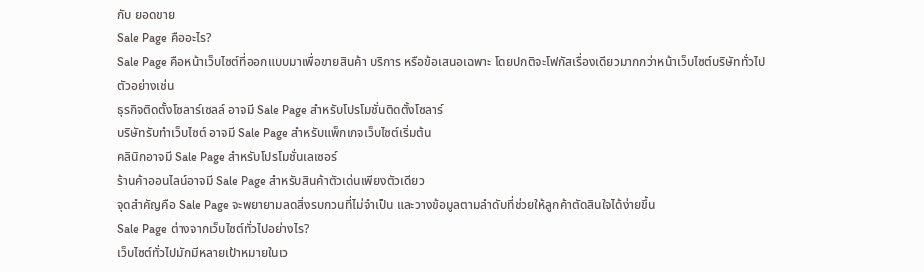กับ ยอดขาย
Sale Page คืออะไร?
Sale Page คือหน้าเว็บไซต์ที่ออกแบบมาเพื่อขายสินค้า บริการ หรือข้อเสนอเฉพาะ โดยปกติจะโฟกัสเรื่องเดียวมากกว่าหน้าเว็บไซต์บริษัททั่วไป
ตัวอย่างเช่น
ธุรกิจติดตั้งโซลาร์เซลล์ อาจมี Sale Page สำหรับโปรโมชั่นติดตั้งโซลาร์
บริษัทรับทำเว็บไซต์ อาจมี Sale Page สำหรับแพ็กเกจเว็บไซต์เริ่มต้น
คลินิกอาจมี Sale Page สำหรับโปรโมชั่นเลเซอร์
ร้านค้าออนไลน์อาจมี Sale Page สำหรับสินค้าตัวเด่นเพียงตัวเดียว
จุดสำคัญคือ Sale Page จะพยายามลดสิ่งรบกวนที่ไม่จำเป็น และวางข้อมูลตามลำดับที่ช่วยให้ลูกค้าตัดสินใจได้ง่ายขึ้น
Sale Page ต่างจากเว็บไซต์ทั่วไปอย่างไร?
เว็บไซต์ทั่วไปมักมีหลายเป้าหมายในเว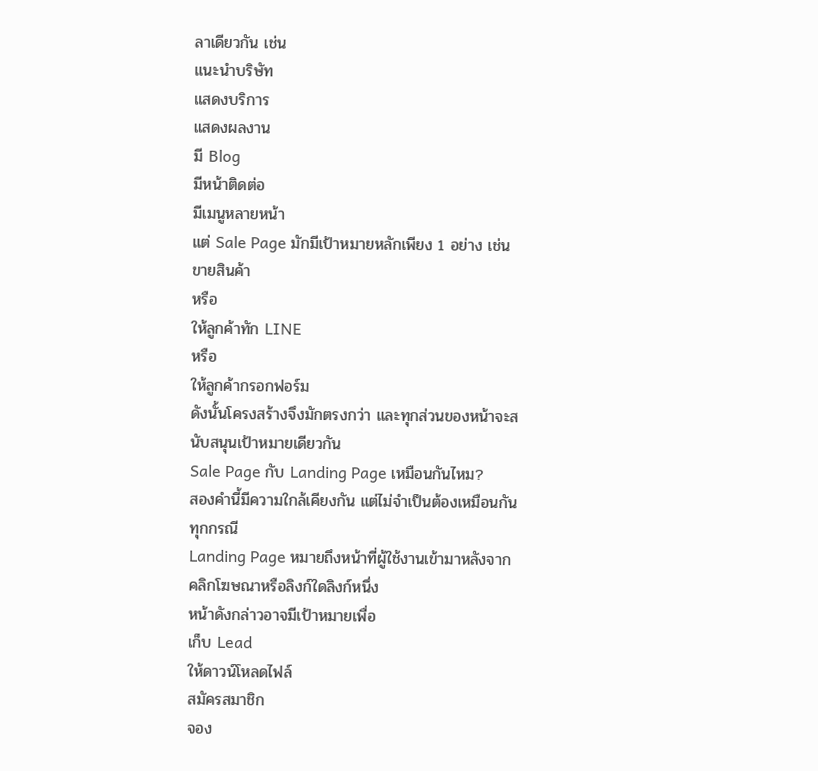ลาเดียวกัน เช่น
แนะนำบริษัท
แสดงบริการ
แสดงผลงาน
มี Blog
มีหน้าติดต่อ
มีเมนูหลายหน้า
แต่ Sale Page มักมีเป้าหมายหลักเพียง 1 อย่าง เช่น
ขายสินค้า
หรือ
ให้ลูกค้าทัก LINE
หรือ
ให้ลูกค้ากรอกฟอร์ม
ดังนั้นโครงสร้างจึงมักตรงกว่า และทุกส่วนของหน้าจะสนับสนุนเป้าหมายเดียวกัน
Sale Page กับ Landing Page เหมือนกันไหม?
สองคำนี้มีความใกล้เคียงกัน แต่ไม่จำเป็นต้องเหมือนกันทุกกรณี
Landing Page หมายถึงหน้าที่ผู้ใช้งานเข้ามาหลังจากคลิกโฆษณาหรือลิงก์ใดลิงก์หนึ่ง
หน้าดังกล่าวอาจมีเป้าหมายเพื่อ
เก็บ Lead
ให้ดาวน์โหลดไฟล์
สมัครสมาชิก
จอง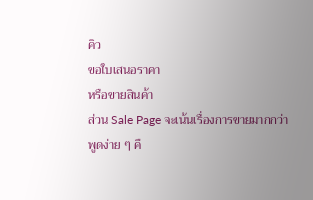คิว
ขอใบเสนอราคา
หรือขายสินค้า
ส่วน Sale Page จะเน้นเรื่องการขายมากกว่า
พูดง่าย ๆ คื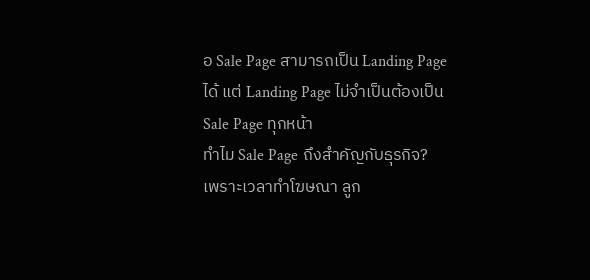อ Sale Page สามารถเป็น Landing Page ได้ แต่ Landing Page ไม่จำเป็นต้องเป็น Sale Page ทุกหน้า
ทำไม Sale Page ถึงสำคัญกับธุรกิจ?
เพราะเวลาทำโฆษณา ลูก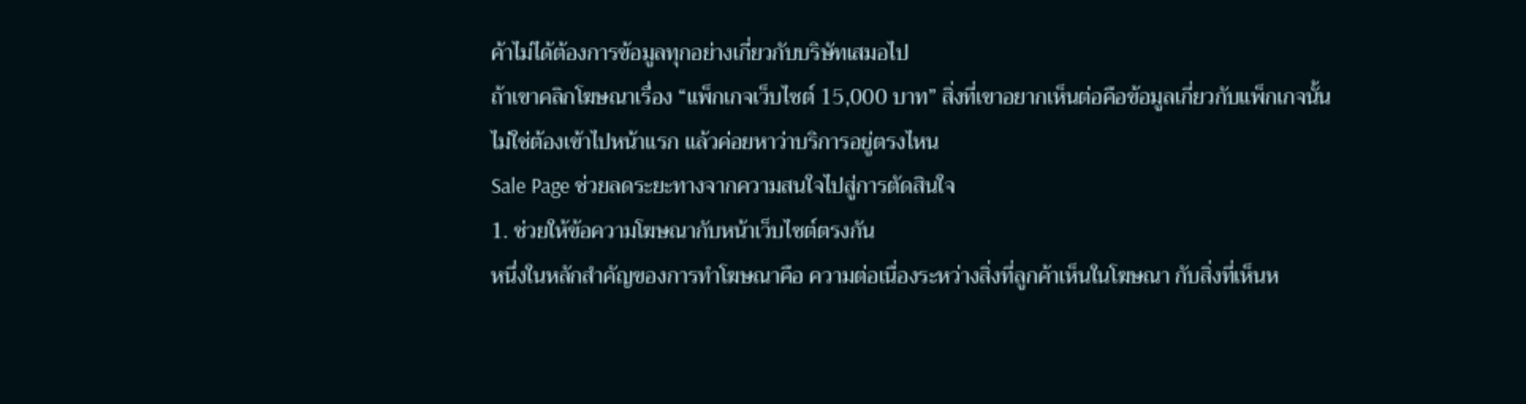ค้าไม่ได้ต้องการข้อมูลทุกอย่างเกี่ยวกับบริษัทเสมอไป
ถ้าเขาคลิกโฆษณาเรื่อง “แพ็กเกจเว็บไซต์ 15,000 บาท” สิ่งที่เขาอยากเห็นต่อคือข้อมูลเกี่ยวกับแพ็กเกจนั้น
ไม่ใช่ต้องเข้าไปหน้าแรก แล้วค่อยหาว่าบริการอยู่ตรงไหน
Sale Page ช่วยลดระยะทางจากความสนใจไปสู่การตัดสินใจ
1. ช่วยให้ข้อความโฆษณากับหน้าเว็บไซต์ตรงกัน
หนึ่งในหลักสำคัญของการทำโฆษณาคือ ความต่อเนื่องระหว่างสิ่งที่ลูกค้าเห็นในโฆษณา กับสิ่งที่เห็นห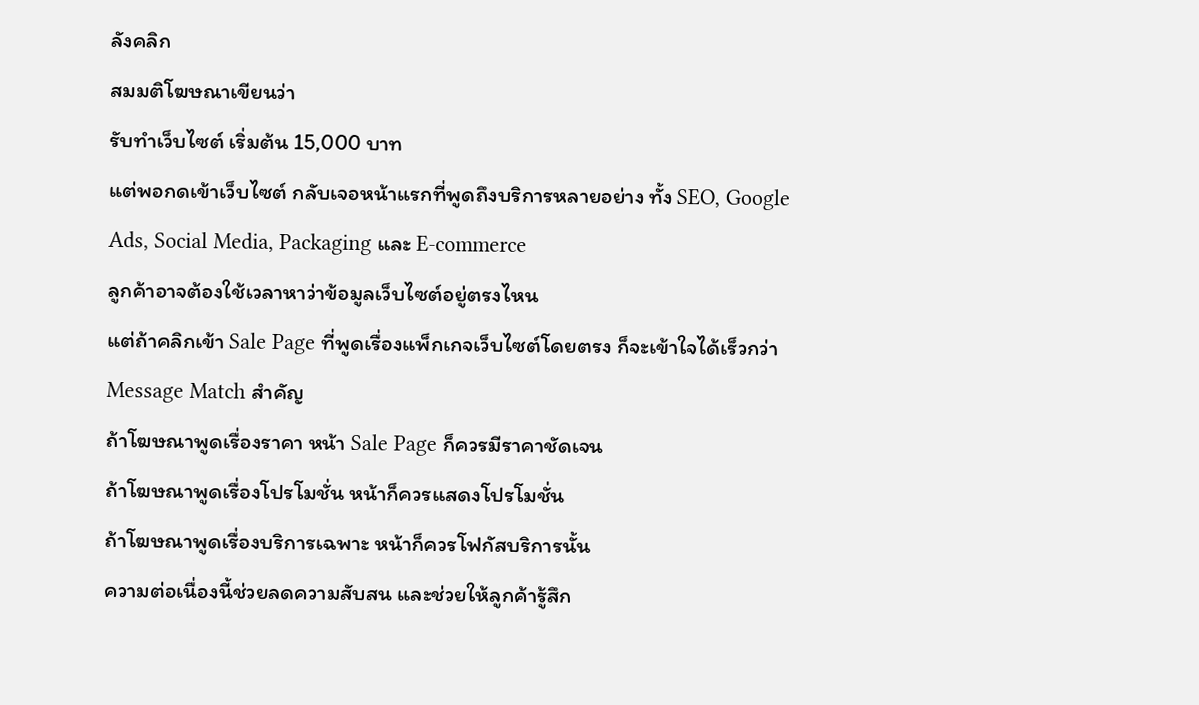ลังคลิก
สมมติโฆษณาเขียนว่า
รับทำเว็บไซต์ เริ่มต้น 15,000 บาท
แต่พอกดเข้าเว็บไซต์ กลับเจอหน้าแรกที่พูดถึงบริการหลายอย่าง ทั้ง SEO, Google Ads, Social Media, Packaging และ E-commerce
ลูกค้าอาจต้องใช้เวลาหาว่าข้อมูลเว็บไซต์อยู่ตรงไหน
แต่ถ้าคลิกเข้า Sale Page ที่พูดเรื่องแพ็กเกจเว็บไซต์โดยตรง ก็จะเข้าใจได้เร็วกว่า
Message Match สำคัญ
ถ้าโฆษณาพูดเรื่องราคา หน้า Sale Page ก็ควรมีราคาชัดเจน
ถ้าโฆษณาพูดเรื่องโปรโมชั่น หน้าก็ควรแสดงโปรโมชั่น
ถ้าโฆษณาพูดเรื่องบริการเฉพาะ หน้าก็ควรโฟกัสบริการนั้น
ความต่อเนื่องนี้ช่วยลดความสับสน และช่วยให้ลูกค้ารู้สึก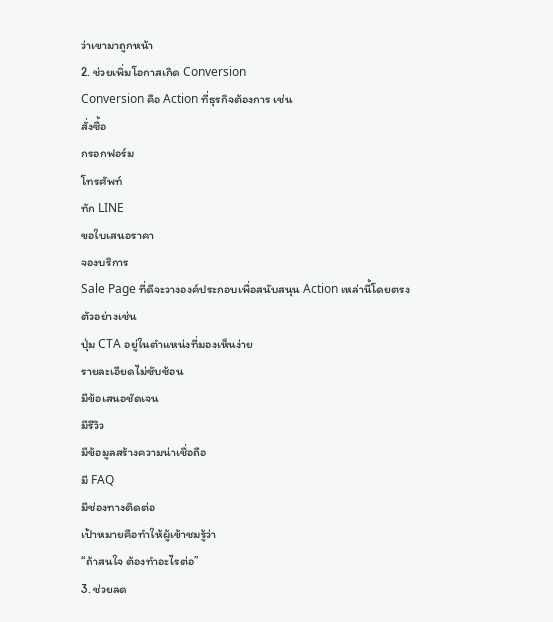ว่าเขามาถูกหน้า
2. ช่วยเพิ่มโอกาสเกิด Conversion
Conversion คือ Action ที่ธุรกิจต้องการ เช่น
สั่งซื้อ
กรอกฟอร์ม
โทรศัพท์
ทัก LINE
ขอใบเสนอราคา
จองบริการ
Sale Page ที่ดีจะวางองค์ประกอบเพื่อสนับสนุน Action เหล่านี้โดยตรง
ตัวอย่างเช่น
ปุ่ม CTA อยู่ในตำแหน่งที่มองเห็นง่าย
รายละเอียดไม่ซับซ้อน
มีข้อเสนอชัดเจน
มีรีวิว
มีข้อมูลสร้างความน่าเชื่อถือ
มี FAQ
มีช่องทางติดต่อ
เป้าหมายคือทำให้ผู้เข้าชมรู้ว่า
“ถ้าสนใจ ต้องทำอะไรต่อ”
3. ช่วยลด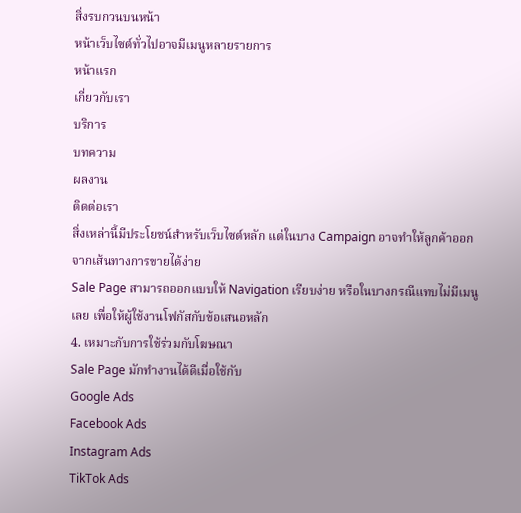สิ่งรบกวนบนหน้า
หน้าเว็บไซต์ทั่วไปอาจมีเมนูหลายรายการ
หน้าแรก
เกี่ยวกับเรา
บริการ
บทความ
ผลงาน
ติดต่อเรา
สิ่งเหล่านี้มีประโยชน์สำหรับเว็บไซต์หลัก แต่ในบาง Campaign อาจทำให้ลูกค้าออกจากเส้นทางการขายได้ง่าย
Sale Page สามารถออกแบบให้ Navigation เรียบง่าย หรือในบางกรณีแทบไม่มีเมนูเลย เพื่อให้ผู้ใช้งานโฟกัสกับข้อเสนอหลัก
4. เหมาะกับการใช้ร่วมกับโฆษณา
Sale Page มักทำงานได้ดีเมื่อใช้กับ
Google Ads
Facebook Ads
Instagram Ads
TikTok Ads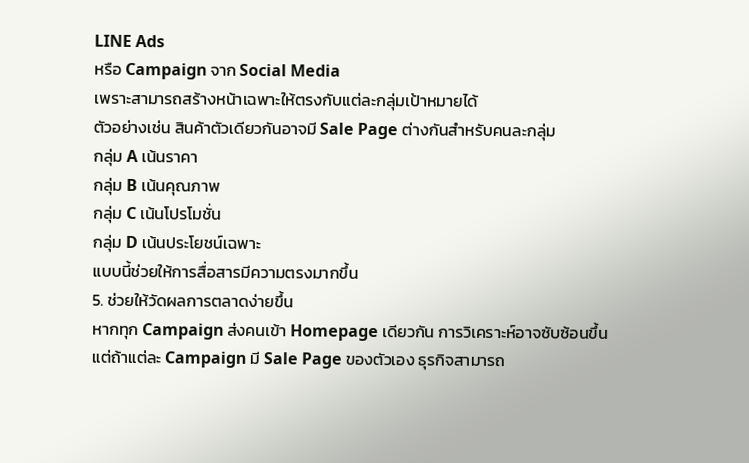LINE Ads
หรือ Campaign จาก Social Media
เพราะสามารถสร้างหน้าเฉพาะให้ตรงกับแต่ละกลุ่มเป้าหมายได้
ตัวอย่างเช่น สินค้าตัวเดียวกันอาจมี Sale Page ต่างกันสำหรับคนละกลุ่ม
กลุ่ม A เน้นราคา
กลุ่ม B เน้นคุณภาพ
กลุ่ม C เน้นโปรโมชั่น
กลุ่ม D เน้นประโยชน์เฉพาะ
แบบนี้ช่วยให้การสื่อสารมีความตรงมากขึ้น
5. ช่วยให้วัดผลการตลาดง่ายขึ้น
หากทุก Campaign ส่งคนเข้า Homepage เดียวกัน การวิเคราะห์อาจซับซ้อนขึ้น
แต่ถ้าแต่ละ Campaign มี Sale Page ของตัวเอง ธุรกิจสามารถ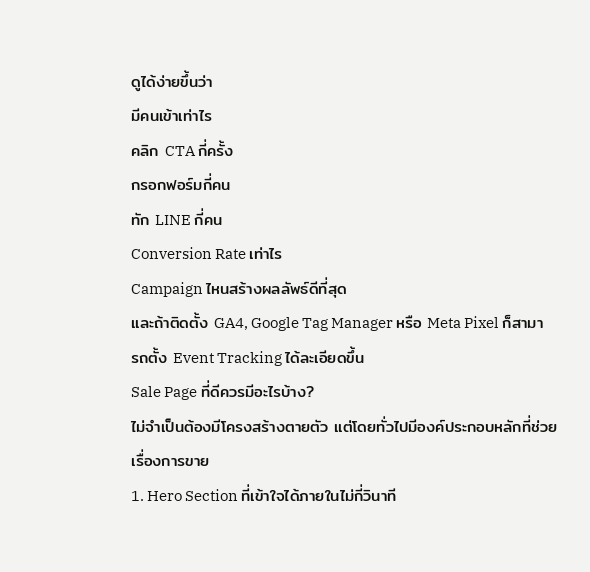ดูได้ง่ายขึ้นว่า
มีคนเข้าเท่าไร
คลิก CTA กี่ครั้ง
กรอกฟอร์มกี่คน
ทัก LINE กี่คน
Conversion Rate เท่าไร
Campaign ไหนสร้างผลลัพธ์ดีที่สุด
และถ้าติดตั้ง GA4, Google Tag Manager หรือ Meta Pixel ก็สามารถตั้ง Event Tracking ได้ละเอียดขึ้น
Sale Page ที่ดีควรมีอะไรบ้าง?
ไม่จำเป็นต้องมีโครงสร้างตายตัว แต่โดยทั่วไปมีองค์ประกอบหลักที่ช่วยเรื่องการขาย
1. Hero Section ที่เข้าใจได้ภายในไม่กี่วินาที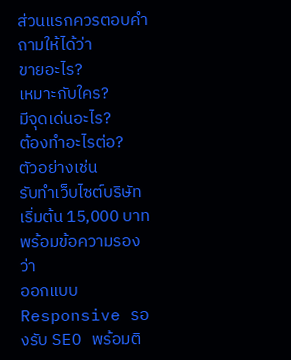ส่วนแรกควรตอบคำถามให้ได้ว่า
ขายอะไร?
เหมาะกับใคร?
มีจุดเด่นอะไร?
ต้องทำอะไรต่อ?
ตัวอย่างเช่น
รับทำเว็บไซต์บริษัท เริ่มต้น 15,000 บาท
พร้อมข้อความรองว่า
ออกแบบ Responsive รองรับ SEO พร้อมติ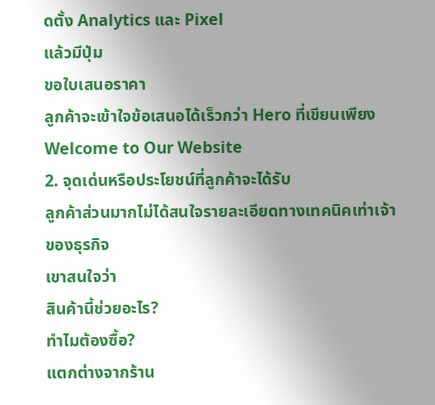ดตั้ง Analytics และ Pixel
แล้วมีปุ่ม
ขอใบเสนอราคา
ลูกค้าจะเข้าใจข้อเสนอได้เร็วกว่า Hero ที่เขียนเพียง
Welcome to Our Website
2. จุดเด่นหรือประโยชน์ที่ลูกค้าจะได้รับ
ลูกค้าส่วนมากไม่ได้สนใจรายละเอียดทางเทคนิคเท่าเจ้าของธุรกิจ
เขาสนใจว่า
สินค้านี้ช่วยอะไร?
ทำไมต้องซื้อ?
แตกต่างจากร้าน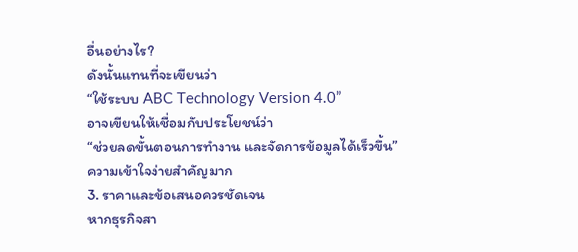อื่นอย่างไร?
ดังนั้นแทนที่จะเขียนว่า
“ใช้ระบบ ABC Technology Version 4.0”
อาจเขียนให้เชื่อมกับประโยชน์ว่า
“ช่วยลดขั้นตอนการทำงาน และจัดการข้อมูลได้เร็วขึ้น”
ความเข้าใจง่ายสำคัญมาก
3. ราคาและข้อเสนอควรชัดเจน
หากธุรกิจสา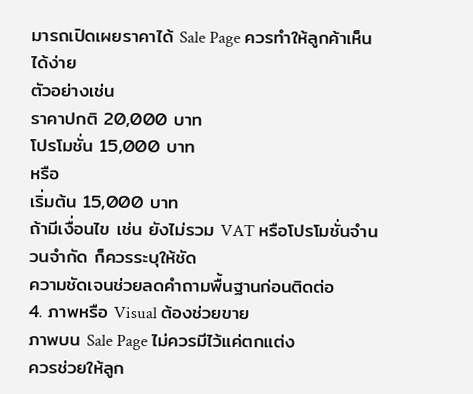มารถเปิดเผยราคาได้ Sale Page ควรทำให้ลูกค้าเห็นได้ง่าย
ตัวอย่างเช่น
ราคาปกติ 20,000 บาท
โปรโมชั่น 15,000 บาท
หรือ
เริ่มต้น 15,000 บาท
ถ้ามีเงื่อนไข เช่น ยังไม่รวม VAT หรือโปรโมชั่นจำนวนจำกัด ก็ควรระบุให้ชัด
ความชัดเจนช่วยลดคำถามพื้นฐานก่อนติดต่อ
4. ภาพหรือ Visual ต้องช่วยขาย
ภาพบน Sale Page ไม่ควรมีไว้แค่ตกแต่ง
ควรช่วยให้ลูก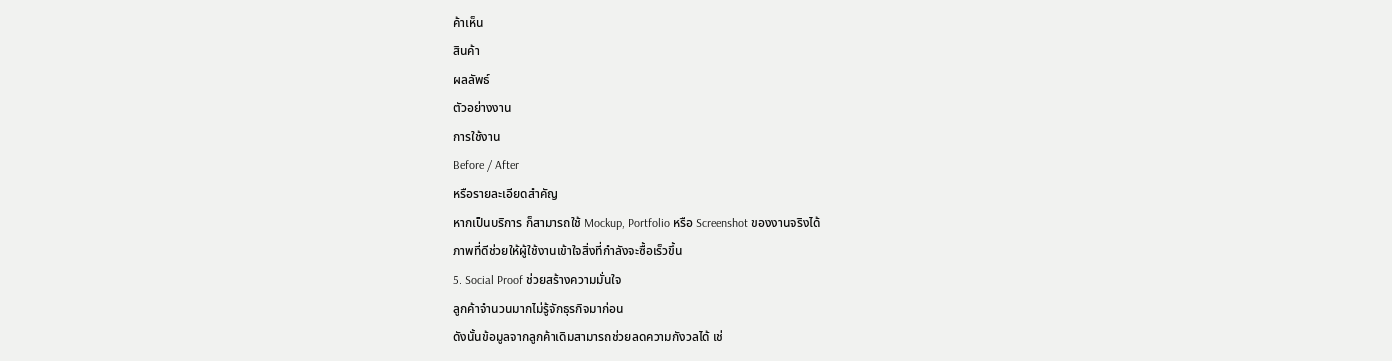ค้าเห็น
สินค้า
ผลลัพธ์
ตัวอย่างงาน
การใช้งาน
Before / After
หรือรายละเอียดสำคัญ
หากเป็นบริการ ก็สามารถใช้ Mockup, Portfolio หรือ Screenshot ของงานจริงได้
ภาพที่ดีช่วยให้ผู้ใช้งานเข้าใจสิ่งที่กำลังจะซื้อเร็วขึ้น
5. Social Proof ช่วยสร้างความมั่นใจ
ลูกค้าจำนวนมากไม่รู้จักธุรกิจมาก่อน
ดังนั้นข้อมูลจากลูกค้าเดิมสามารถช่วยลดความกังวลได้ เช่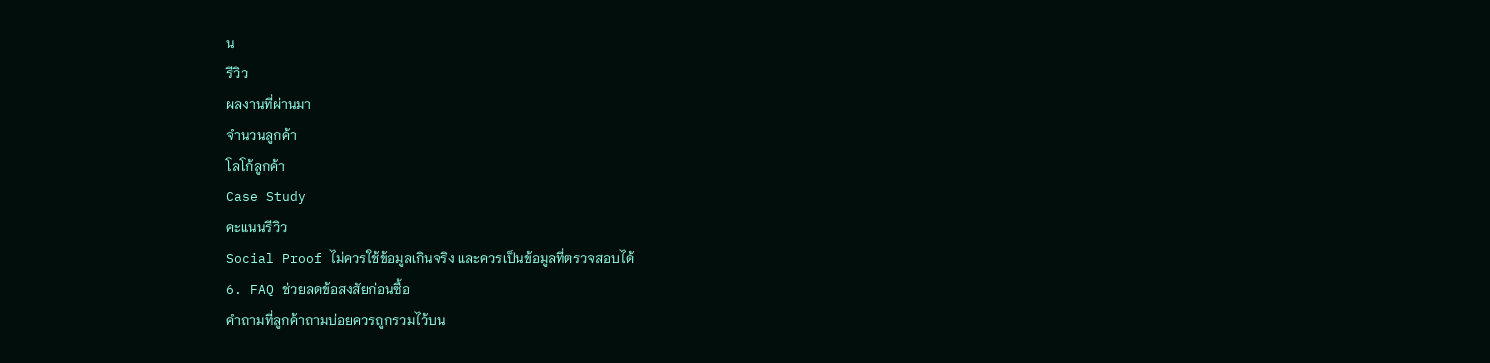น
รีวิว
ผลงานที่ผ่านมา
จำนวนลูกค้า
โลโก้ลูกค้า
Case Study
คะแนนรีวิว
Social Proof ไม่ควรใช้ข้อมูลเกินจริง และควรเป็นข้อมูลที่ตรวจสอบได้
6. FAQ ช่วยลดข้อสงสัยก่อนซื้อ
คำถามที่ลูกค้าถามบ่อยควรถูกรวมไว้บน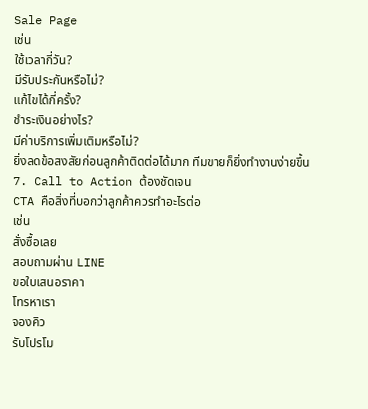Sale Page
เช่น
ใช้เวลากี่วัน?
มีรับประกันหรือไม่?
แก้ไขได้กี่ครั้ง?
ชำระเงินอย่างไร?
มีค่าบริการเพิ่มเติมหรือไม่?
ยิ่งลดข้อสงสัยก่อนลูกค้าติดต่อได้มาก ทีมขายก็ยิ่งทำงานง่ายขึ้น
7. Call to Action ต้องชัดเจน
CTA คือสิ่งที่บอกว่าลูกค้าควรทำอะไรต่อ
เช่น
สั่งซื้อเลย
สอบถามผ่าน LINE
ขอใบเสนอราคา
โทรหาเรา
จองคิว
รับโปรโม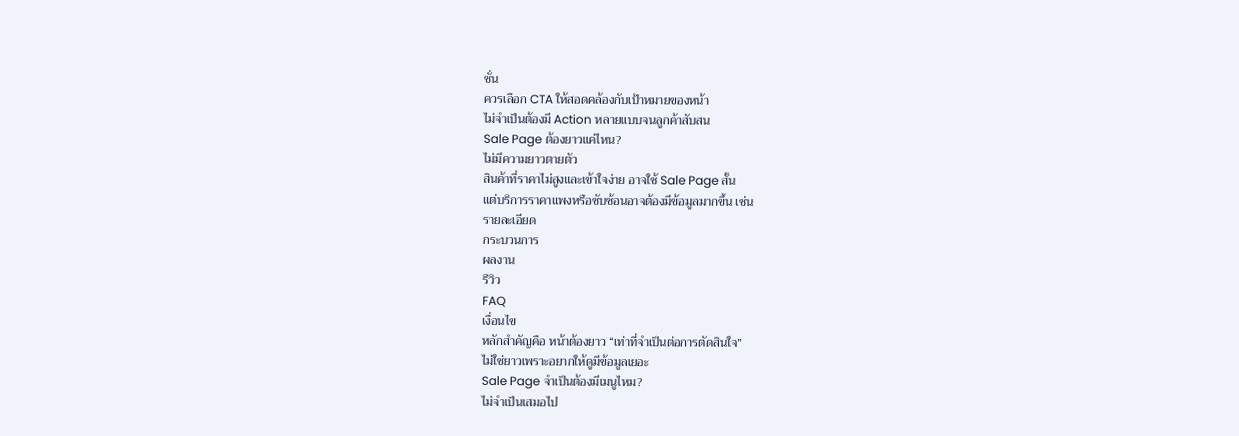ชั่น
ควรเลือก CTA ให้สอดคล้องกับเป้าหมายของหน้า
ไม่จำเป็นต้องมี Action หลายแบบจนลูกค้าสับสน
Sale Page ต้องยาวแค่ไหน?
ไม่มีความยาวตายตัว
สินค้าที่ราคาไม่สูงและเข้าใจง่าย อาจใช้ Sale Page สั้น
แต่บริการราคาแพงหรือซับซ้อนอาจต้องมีข้อมูลมากขึ้น เช่น
รายละเอียด
กระบวนการ
ผลงาน
รีวิว
FAQ
เงื่อนไข
หลักสำคัญคือ หน้าต้องยาว “เท่าที่จำเป็นต่อการตัดสินใจ”
ไม่ใช่ยาวเพราะอยากให้ดูมีข้อมูลเยอะ
Sale Page จำเป็นต้องมีเมนูไหม?
ไม่จำเป็นเสมอไป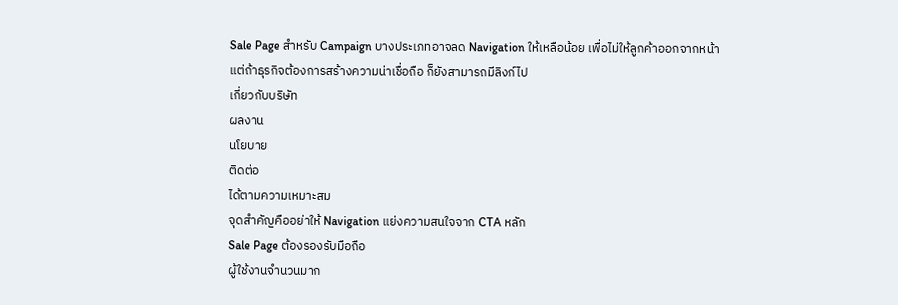Sale Page สำหรับ Campaign บางประเภทอาจลด Navigation ให้เหลือน้อย เพื่อไม่ให้ลูกค้าออกจากหน้า
แต่ถ้าธุรกิจต้องการสร้างความน่าเชื่อถือ ก็ยังสามารถมีลิงก์ไป
เกี่ยวกับบริษัท
ผลงาน
นโยบาย
ติดต่อ
ได้ตามความเหมาะสม
จุดสำคัญคืออย่าให้ Navigation แย่งความสนใจจาก CTA หลัก
Sale Page ต้องรองรับมือถือ
ผู้ใช้งานจำนวนมาก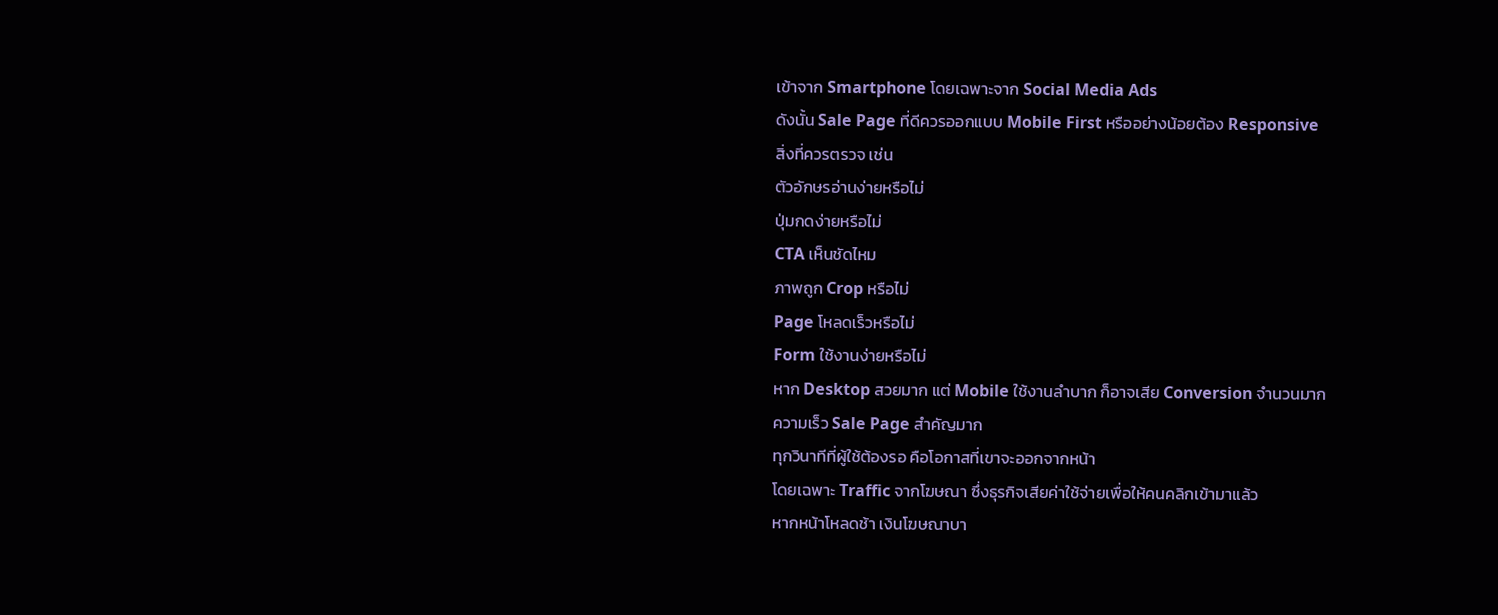เข้าจาก Smartphone โดยเฉพาะจาก Social Media Ads
ดังนั้น Sale Page ที่ดีควรออกแบบ Mobile First หรืออย่างน้อยต้อง Responsive
สิ่งที่ควรตรวจ เช่น
ตัวอักษรอ่านง่ายหรือไม่
ปุ่มกดง่ายหรือไม่
CTA เห็นชัดไหม
ภาพถูก Crop หรือไม่
Page โหลดเร็วหรือไม่
Form ใช้งานง่ายหรือไม่
หาก Desktop สวยมาก แต่ Mobile ใช้งานลำบาก ก็อาจเสีย Conversion จำนวนมาก
ความเร็ว Sale Page สำคัญมาก
ทุกวินาทีที่ผู้ใช้ต้องรอ คือโอกาสที่เขาจะออกจากหน้า
โดยเฉพาะ Traffic จากโฆษณา ซึ่งธุรกิจเสียค่าใช้จ่ายเพื่อให้คนคลิกเข้ามาแล้ว
หากหน้าโหลดช้า เงินโฆษณาบา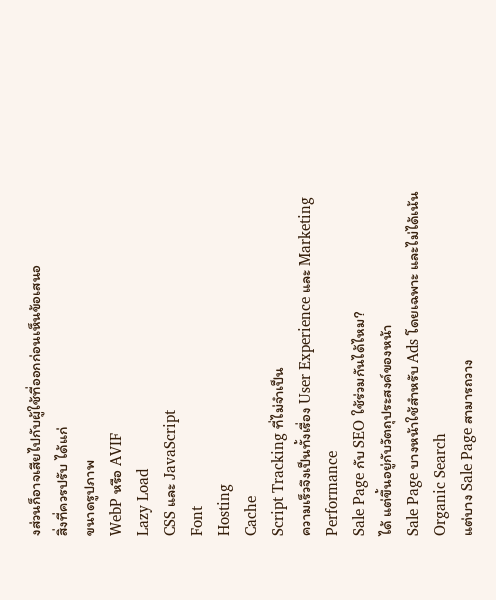งส่วนก็อาจเสียไปกับผู้ใช้ที่ออกก่อนเห็นข้อเสนอ
สิ่งที่ควรปรับ ได้แก่
ขนาดรูปภาพ
WebP หรือ AVIF
Lazy Load
CSS และ JavaScript
Font
Hosting
Cache
Script Tracking ที่ไม่จำเป็น
ความเร็วจึงเป็นทั้งเรื่อง User Experience และ Marketing Performance
Sale Page กับ SEO ใช้ร่วมกันได้ไหม?
ได้ แต่ขึ้นอยู่กับวัตถุประสงค์ของหน้า
Sale Page บางหน้าใช้สำหรับ Ads โดยเฉพาะ และไม่ได้เน้น Organic Search
แต่บาง Sale Page สามารถวาง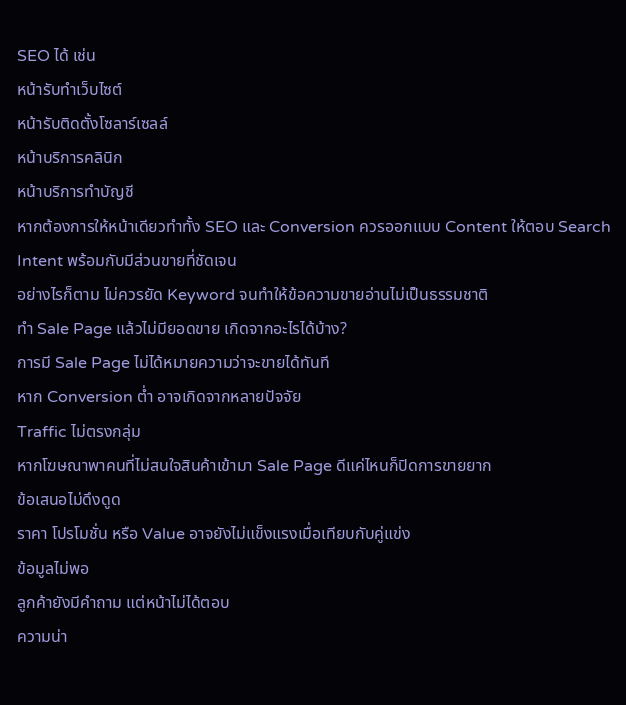SEO ได้ เช่น
หน้ารับทำเว็บไซต์
หน้ารับติดตั้งโซลาร์เซลล์
หน้าบริการคลินิก
หน้าบริการทำบัญชี
หากต้องการให้หน้าเดียวทำทั้ง SEO และ Conversion ควรออกแบบ Content ให้ตอบ Search Intent พร้อมกับมีส่วนขายที่ชัดเจน
อย่างไรก็ตาม ไม่ควรยัด Keyword จนทำให้ข้อความขายอ่านไม่เป็นธรรมชาติ
ทำ Sale Page แล้วไม่มียอดขาย เกิดจากอะไรได้บ้าง?
การมี Sale Page ไม่ได้หมายความว่าจะขายได้ทันที
หาก Conversion ต่ำ อาจเกิดจากหลายปัจจัย
Traffic ไม่ตรงกลุ่ม
หากโฆษณาพาคนที่ไม่สนใจสินค้าเข้ามา Sale Page ดีแค่ไหนก็ปิดการขายยาก
ข้อเสนอไม่ดึงดูด
ราคา โปรโมชั่น หรือ Value อาจยังไม่แข็งแรงเมื่อเทียบกับคู่แข่ง
ข้อมูลไม่พอ
ลูกค้ายังมีคำถาม แต่หน้าไม่ได้ตอบ
ความน่า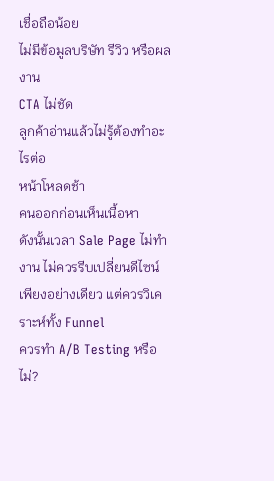เชื่อถือน้อย
ไม่มีข้อมูลบริษัท รีวิว หรือผลงาน
CTA ไม่ชัด
ลูกค้าอ่านแล้วไม่รู้ต้องทำอะไรต่อ
หน้าโหลดช้า
คนออกก่อนเห็นเนื้อหา
ดังนั้นเวลา Sale Page ไม่ทำงาน ไม่ควรรีบเปลี่ยนดีไซน์เพียงอย่างเดียว แต่ควรวิเคราะห์ทั้ง Funnel
ควรทำ A/B Testing หรือไม่?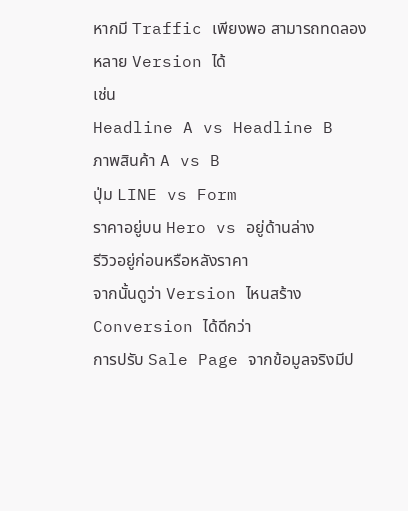หากมี Traffic เพียงพอ สามารถทดลองหลาย Version ได้
เช่น
Headline A vs Headline B
ภาพสินค้า A vs B
ปุ่ม LINE vs Form
ราคาอยู่บน Hero vs อยู่ด้านล่าง
รีวิวอยู่ก่อนหรือหลังราคา
จากนั้นดูว่า Version ไหนสร้าง Conversion ได้ดีกว่า
การปรับ Sale Page จากข้อมูลจริงมีป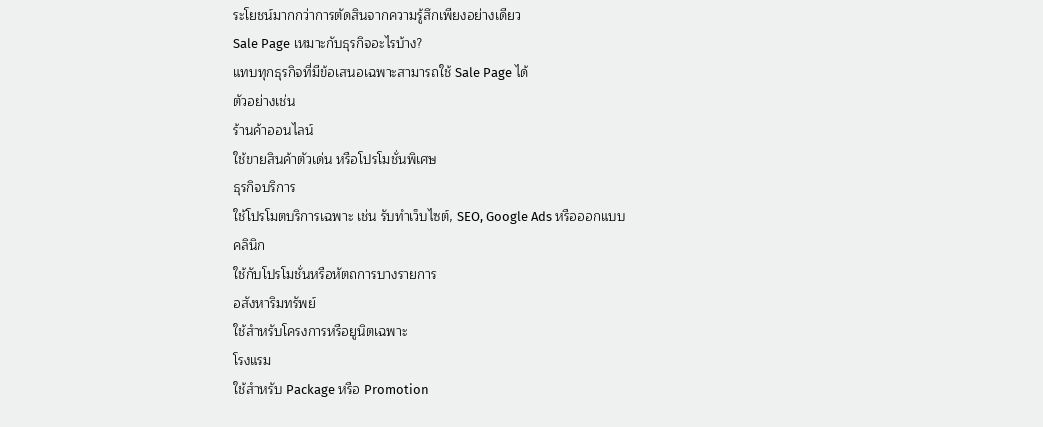ระโยชน์มากกว่าการตัดสินจากความรู้สึกเพียงอย่างเดียว
Sale Page เหมาะกับธุรกิจอะไรบ้าง?
แทบทุกธุรกิจที่มีข้อเสนอเฉพาะสามารถใช้ Sale Page ได้
ตัวอย่างเช่น
ร้านค้าออนไลน์
ใช้ขายสินค้าตัวเด่น หรือโปรโมชั่นพิเศษ
ธุรกิจบริการ
ใช้โปรโมตบริการเฉพาะ เช่น รับทำเว็บไซต์, SEO, Google Ads หรือออกแบบ
คลินิก
ใช้กับโปรโมชั่นหรือหัตถการบางรายการ
อสังหาริมทรัพย์
ใช้สำหรับโครงการหรือยูนิตเฉพาะ
โรงแรม
ใช้สำหรับ Package หรือ Promotion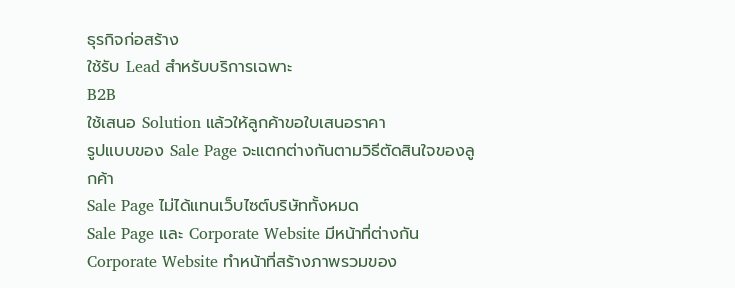ธุรกิจก่อสร้าง
ใช้รับ Lead สำหรับบริการเฉพาะ
B2B
ใช้เสนอ Solution แล้วให้ลูกค้าขอใบเสนอราคา
รูปแบบของ Sale Page จะแตกต่างกันตามวิธีตัดสินใจของลูกค้า
Sale Page ไม่ได้แทนเว็บไซต์บริษัททั้งหมด
Sale Page และ Corporate Website มีหน้าที่ต่างกัน
Corporate Website ทำหน้าที่สร้างภาพรวมของ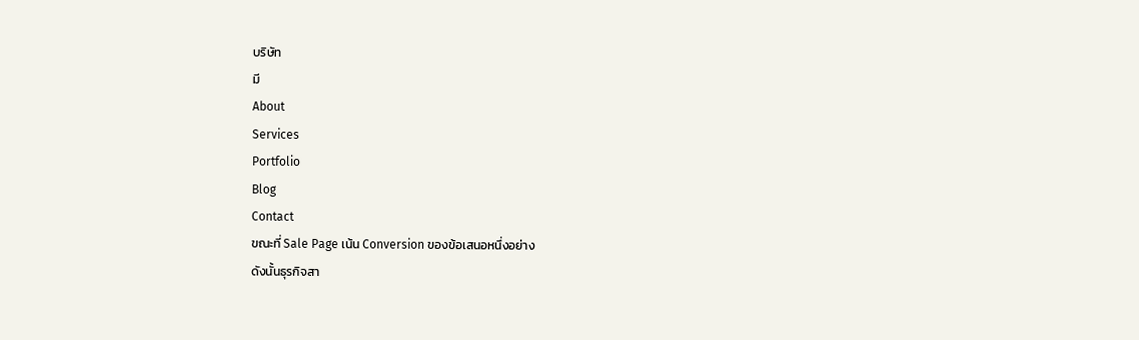บริษัท
มี
About
Services
Portfolio
Blog
Contact
ขณะที่ Sale Page เน้น Conversion ของข้อเสนอหนึ่งอย่าง
ดังนั้นธุรกิจสา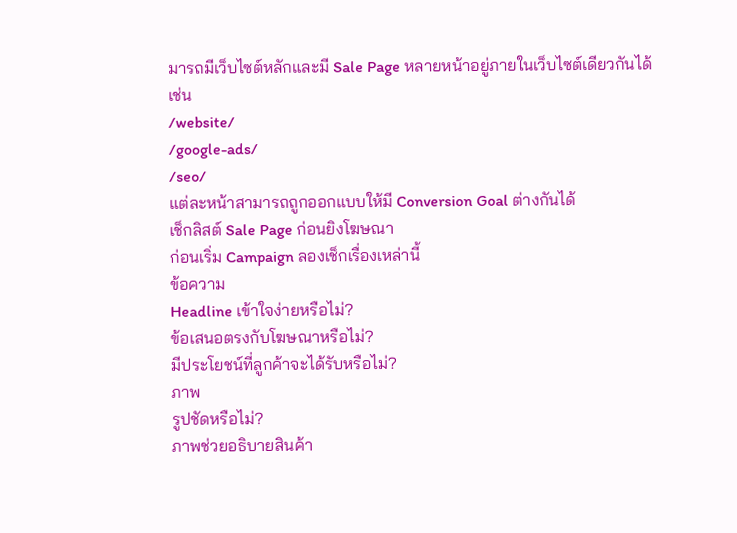มารถมีเว็บไซต์หลักและมี Sale Page หลายหน้าอยู่ภายในเว็บไซต์เดียวกันได้
เช่น
/website/
/google-ads/
/seo/
แต่ละหน้าสามารถถูกออกแบบให้มี Conversion Goal ต่างกันได้
เช็กลิสต์ Sale Page ก่อนยิงโฆษณา
ก่อนเริ่ม Campaign ลองเช็กเรื่องเหล่านี้
ข้อความ
Headline เข้าใจง่ายหรือไม่?
ข้อเสนอตรงกับโฆษณาหรือไม่?
มีประโยชน์ที่ลูกค้าจะได้รับหรือไม่?
ภาพ
รูปชัดหรือไม่?
ภาพช่วยอธิบายสินค้า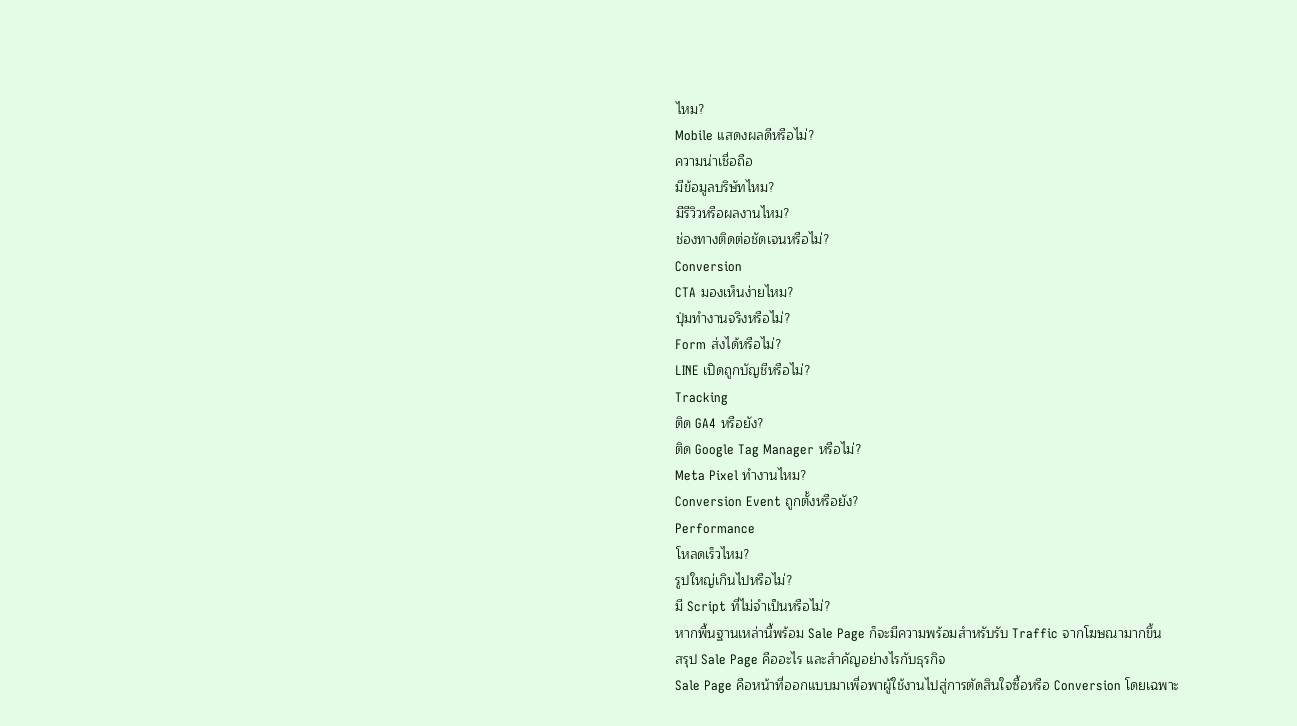ไหม?
Mobile แสดงผลดีหรือไม่?
ความน่าเชื่อถือ
มีข้อมูลบริษัทไหม?
มีรีวิวหรือผลงานไหม?
ช่องทางติดต่อชัดเจนหรือไม่?
Conversion
CTA มองเห็นง่ายไหม?
ปุ่มทำงานจริงหรือไม่?
Form ส่งได้หรือไม่?
LINE เปิดถูกบัญชีหรือไม่?
Tracking
ติด GA4 หรือยัง?
ติด Google Tag Manager หรือไม่?
Meta Pixel ทำงานไหม?
Conversion Event ถูกตั้งหรือยัง?
Performance
โหลดเร็วไหม?
รูปใหญ่เกินไปหรือไม่?
มี Script ที่ไม่จำเป็นหรือไม่?
หากพื้นฐานเหล่านี้พร้อม Sale Page ก็จะมีความพร้อมสำหรับรับ Traffic จากโฆษณามากขึ้น
สรุป Sale Page คืออะไร และสำคัญอย่างไรกับธุรกิจ
Sale Page คือหน้าที่ออกแบบมาเพื่อพาผู้ใช้งานไปสู่การตัดสินใจซื้อหรือ Conversion โดยเฉพาะ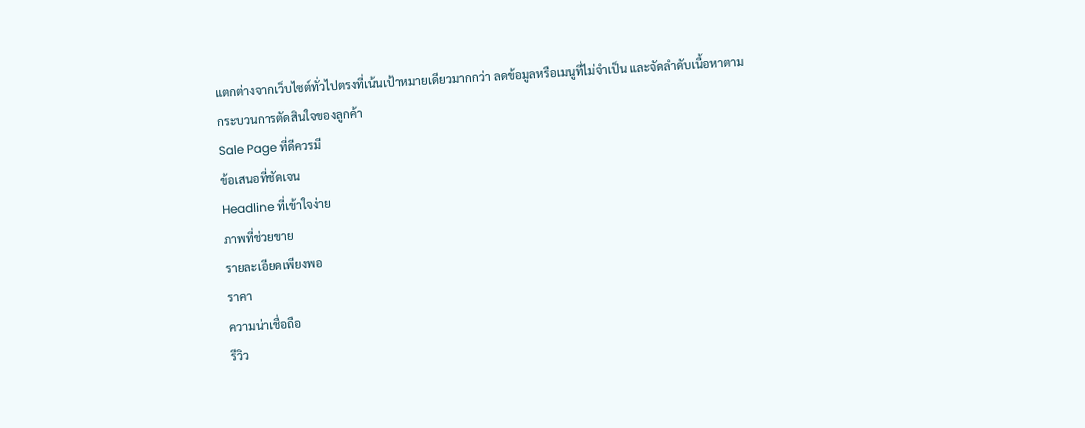แตกต่างจากเว็บไซต์ทั่วไปตรงที่เน้นเป้าหมายเดียวมากกว่า ลดข้อมูลหรือเมนูที่ไม่จำเป็น และจัดลำดับเนื้อหาตามกระบวนการตัดสินใจของลูกค้า
Sale Page ที่ดีควรมี
ข้อเสนอที่ชัดเจน
Headline ที่เข้าใจง่าย
ภาพที่ช่วยขาย
รายละเอียดเพียงพอ
ราคา
ความน่าเชื่อถือ
รีวิว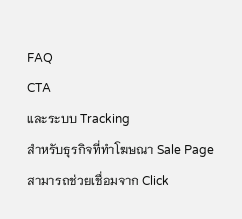FAQ
CTA
และระบบ Tracking
สำหรับธุรกิจที่ทำโฆษณา Sale Page สามารถช่วยเชื่อมจาก Click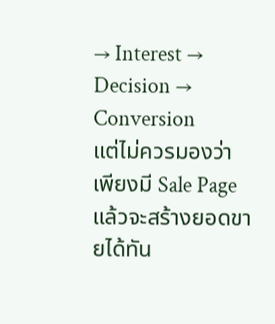→ Interest → Decision → Conversion
แต่ไม่ควรมองว่าเพียงมี Sale Page แล้วจะสร้างยอดขายได้ทัน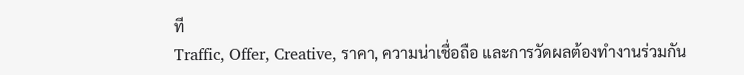ที
Traffic, Offer, Creative, ราคา, ความน่าเชื่อถือ และการวัดผลต้องทำงานร่วมกัน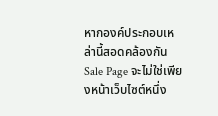หากองค์ประกอบเหล่านี้สอดคล้องกัน Sale Page จะไม่ใช่เพียงหน้าเว็บไซต์หนึ่ง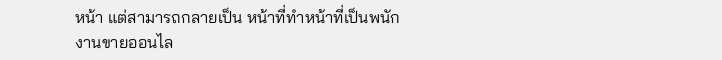หน้า แต่สามารถกลายเป็น หน้าที่ทำหน้าที่เป็นพนักงานขายออนไล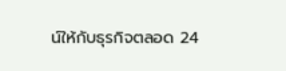น์ให้กับธุรกิจตลอด 24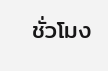ชั่วโมง